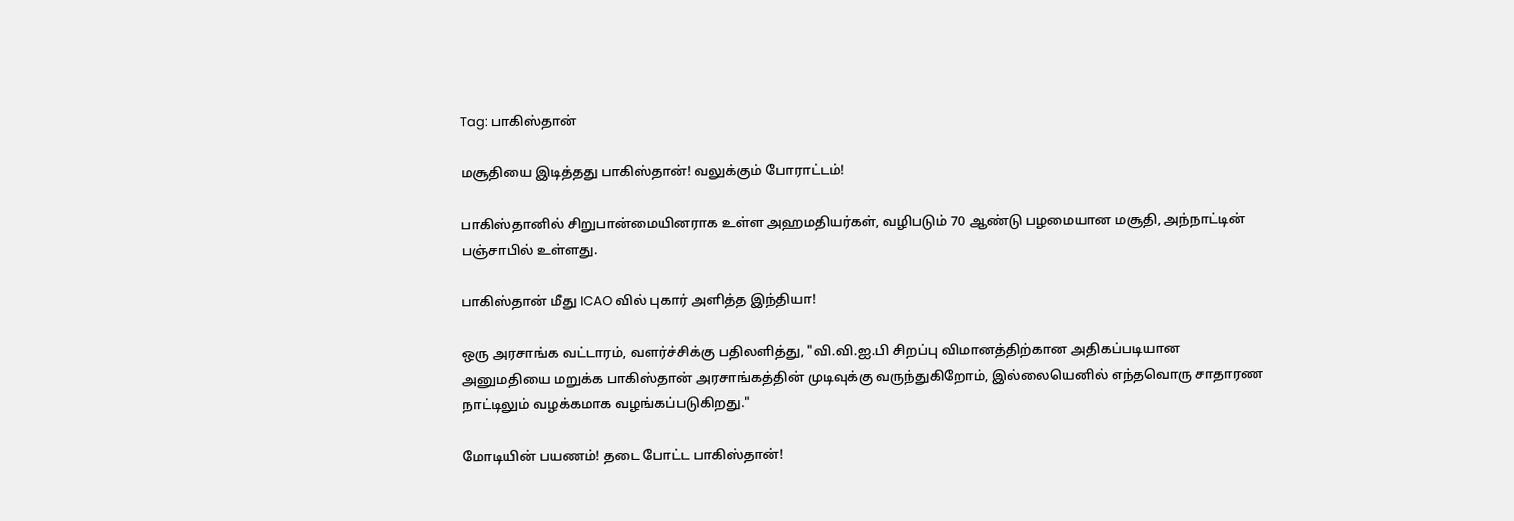Tag: பாகிஸ்தான்

மசூதியை இடித்தது பாகிஸ்தான்! வலுக்கும் போராட்டம்!

பாகிஸ்தானில் சிறுபான்மையினராக உள்ள அஹமதியர்கள், வழிபடும் 70 ஆண்டு பழமையான மசூதி, அந்நாட்டின் பஞ்சாபில் உள்ளது.

பாகிஸ்தான் மீது ICAO வில் புகார் அளித்த இந்தியா!

ஒரு அரசாங்க வட்டாரம், வளர்ச்சிக்கு பதிலளித்து, "வி.வி.ஐ.பி சிறப்பு விமானத்திற்கான அதிகப்படியான அனுமதியை மறுக்க பாகிஸ்தான் அரசாங்கத்தின் முடிவுக்கு வருந்துகிறோம், இல்லையெனில் எந்தவொரு சாதாரண நாட்டிலும் வழக்கமாக வழங்கப்படுகிறது."

மோடியின் பயணம்! தடை போட்ட பாகிஸ்தான்!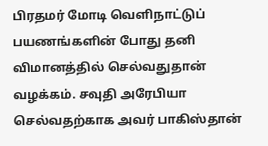பிரதமர் மோடி வெளிநாட்டுப் பயணங்களின் போது தனி விமானத்தில் செல்வதுதான் வழக்கம். சவுதி அரேபியா செல்வதற்காக அவர் பாகிஸ்தான்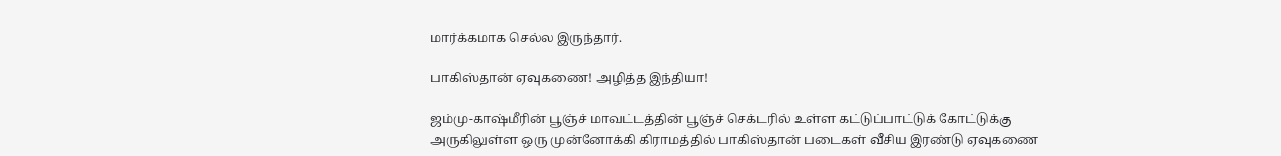மார்க்கமாக செல்ல இருந்தார்.

பாகிஸ்தான் ஏவுகணை! அழித்த இந்தியா!

ஜம்மு-காஷ்மீரின் பூஞ்ச் மாவட்டத்தின் பூஞ்ச் செக்டரில் உள்ள கட்டுப்பாட்டுக் கோட்டுக்கு அருகிலுள்ள ஒரு முன்னோக்கி கிராமத்தில் பாகிஸ்தான் படைகள் வீசிய இரண்டு ஏவுகணை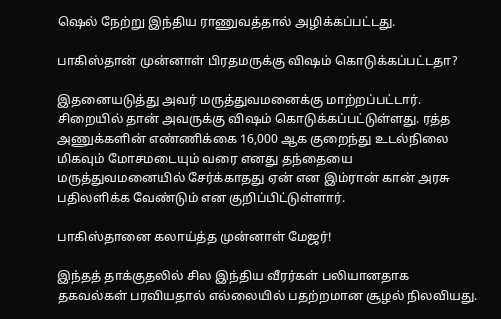ஷெல் நேற்று இந்திய ராணுவத்தால் அழிக்கப்பட்டது.

பாகிஸ்தான் முன்னாள் பிரதமருக்கு விஷம் கொடுக்கப்பட்டதா?

இதனையடுத்து அவர் மருத்துவமனைக்கு மாற்றப்பட்டார். சிறையில் தான் அவருக்கு விஷம் கொடுக்கப்பட்டுள்ளது. ரத்த அணுக்களின் எண்ணிக்கை 16,000 ஆக குறைந்து உடல்நிலை மிகவும் மோசமடையும் வரை எனது தந்தையை மருத்துவமனையில் சேர்க்காதது ஏன் என இம்ரான் கான் அரசு பதிலளிக்க வேண்டும் என குறிப்பிட்டுள்ளார்.

பாகிஸ்தானை கலாய்த்த முன்னாள் மேஜர்!

இந்தத் தாக்குதலில் சில இந்திய வீரர்கள் பலியானதாக தகவல்கள் பரவியதால் எல்லையில் பதற்றமான சூழல் நிலவியது.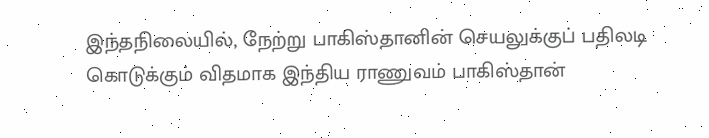இந்தநிலையில், நேற்று பாகிஸ்தானின் செயலுக்குப் பதிலடி கொடுக்கும் விதமாக இந்திய ராணுவம் பாகிஸ்தான்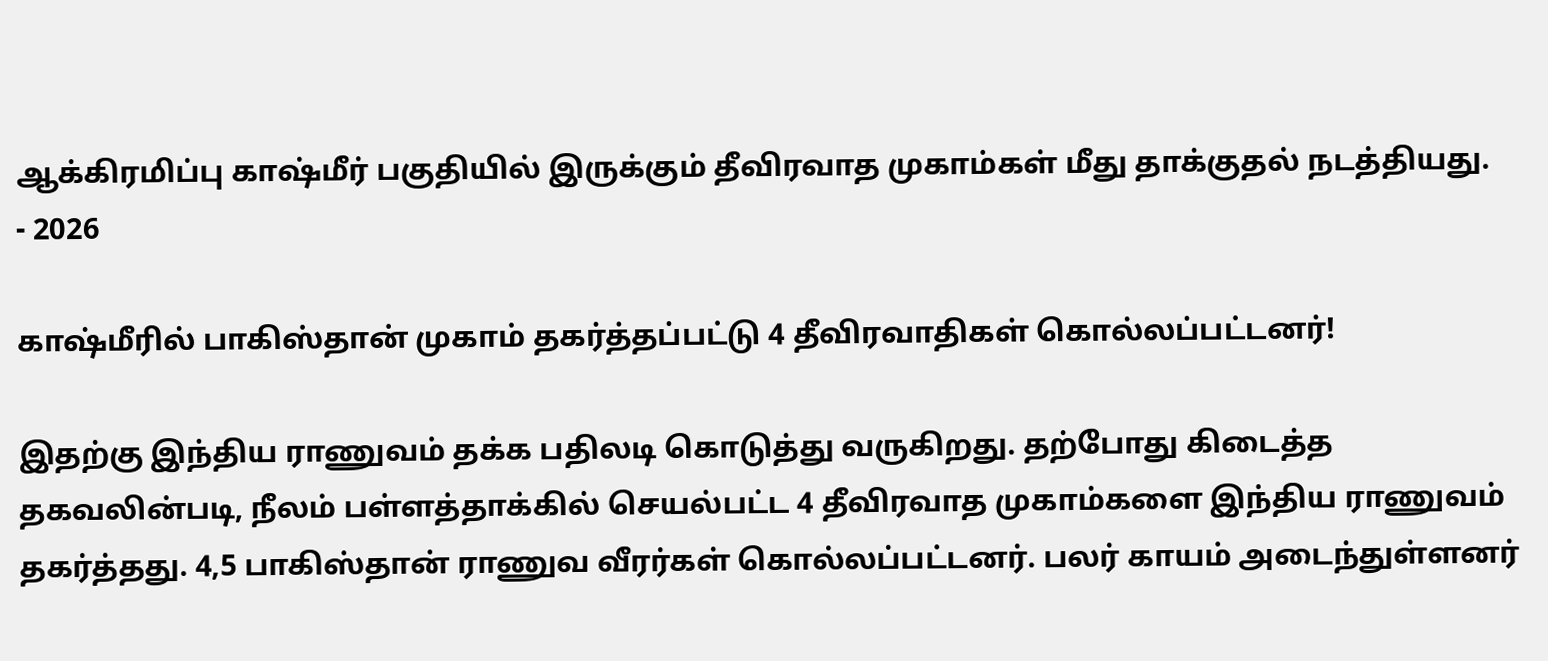ஆக்கிரமிப்பு காஷ்மீர் பகுதியில் இருக்கும் தீவிரவாத முகாம்கள் மீது தாக்குதல் நடத்தியது.
- 2026

காஷ்மீரில் பாகிஸ்தான் முகாம் தகர்த்தப்பட்டு 4 தீவிரவாதிகள் கொல்லப்பட்டனர்!

இதற்கு இந்திய ராணுவம் தக்க பதிலடி கொடுத்து வருகிறது. தற்போது கிடைத்த தகவலின்படி, நீலம் பள்ளத்தாக்கில் செயல்பட்ட 4 தீவிரவாத முகாம்களை இந்திய ராணுவம் தகர்த்தது. 4,5 பாகிஸ்தான் ராணுவ வீரர்கள் கொல்லப்பட்டனர். பலர் காயம் அடைந்துள்ளனர்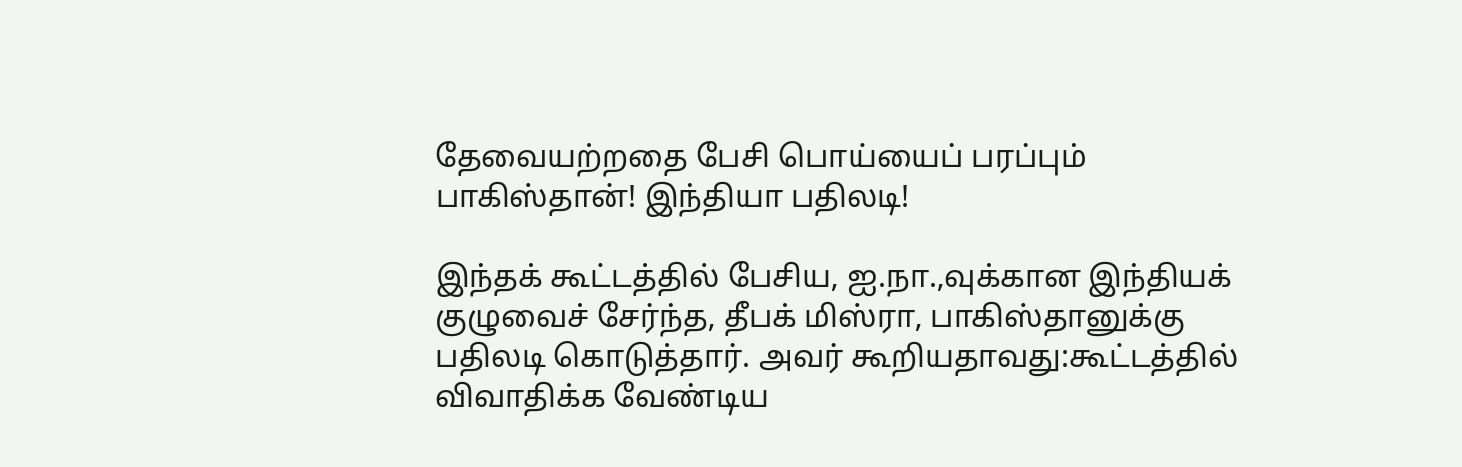தேவையற்றதை பேசி பொய்யைப் பரப்பும் பாகிஸ்தான்! இந்தியா பதிலடி!

இந்தக் கூட்டத்தில் பேசிய, ஐ.நா.,வுக்கான இந்தியக் குழுவைச் சேர்ந்த, தீபக் மிஸ்ரா, பாகிஸ்தானுக்கு பதிலடி கொடுத்தார். அவர் கூறியதாவது:கூட்டத்தில் விவாதிக்க வேண்டிய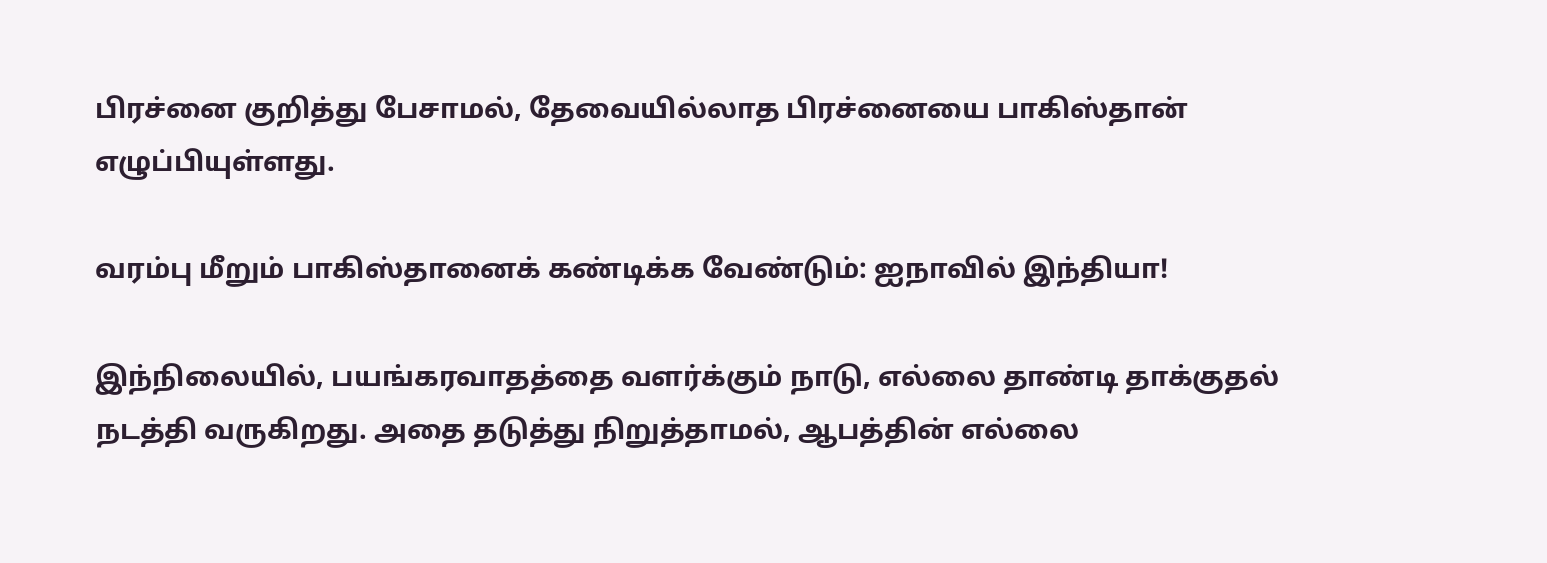பிரச்னை குறித்து பேசாமல், தேவையில்லாத பிரச்னையை பாகிஸ்தான் எழுப்பியுள்ளது.

வரம்பு மீறும் பாகிஸ்தானைக் கண்டிக்க வேண்டும்: ஐநாவில் இந்தியா!

இந்நிலையில், பயங்கரவாதத்தை வளர்க்கும் நாடு, எல்லை தாண்டி தாக்குதல் நடத்தி வருகிறது. அதை தடுத்து நிறுத்தாமல், ஆபத்தின் எல்லை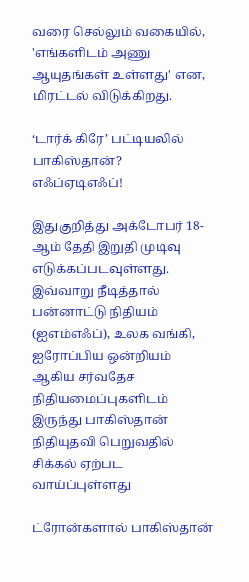வரை செல்லும் வகையில், 'எங்களிடம் அணு ஆயுதங்கள் உள்ளது' என, மிரட்டல் விடுக்கிறது.

‘டார்க் கிரே’ பட்டியலில் பாகிஸ்தான்? எஃப்ஏடிஎஃப்!

இதுகுறித்து அக்டோபர் 18-ஆம் தேதி இறுதி முடிவு எடுக்கப்படவுள்ளது. இவ்வாறு நீடித்தால் பன்னாட்டு நிதியம் (ஐஎம்எஃப்), உலக வங்கி, ஐரோப்பிய ஒன்றியம் ஆகிய சர்வதேச நிதியமைப்புகளிடம் இருந்து பாகிஸ்தான் நிதியுதவி பெறுவதில் சிக்கல் ஏற்பட வாய்ப்புள்ளது

ட்ரோன்களால் பாகிஸ்தான்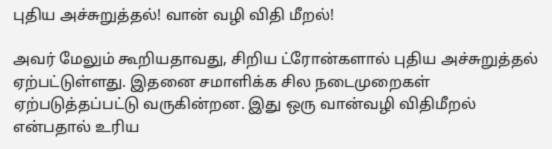புதிய அச்சுறுத்தல்! வான் வழி விதி மீறல்!

அவர் மேலும் கூறியதாவது, சிறிய ட்ரோன்களால் புதிய அச்சுறுத்தல் ஏற்பட்டுள்ளது. இதனை சமாளிக்க சில நடைமுறைகள் ஏற்படுத்தப்பட்டு வருகின்றன. இது ஒரு வான்வழி விதிமீறல் என்பதால் உரிய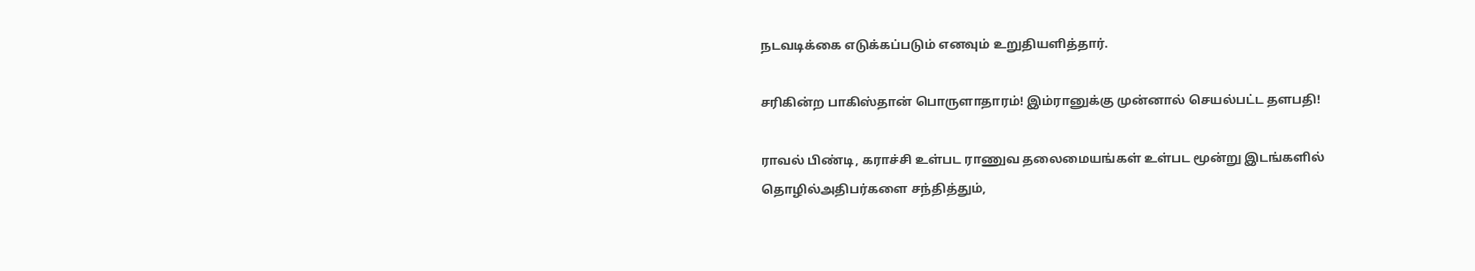நடவடிக்கை எடுக்கப்படும் எனவும் உறுதியளித்தார்.

சரிகின்ற பாகிஸ்தான் பொருளாதாரம்! இம்ரானுக்கு முன்னால் செயல்பட்ட தளபதி!

ராவல் பிண்டி, கராச்சி உள்பட ராணுவ தலைமையங்கள் உள்பட மூன்று இடங்களில் தொழில்அதிபர்களை சந்தித்தும்,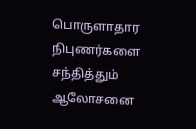பொருளாதார நிபுணர்களை சந்தித்தும் ஆலோசனை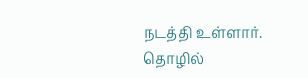நடத்தி உள்ளார். தொழில்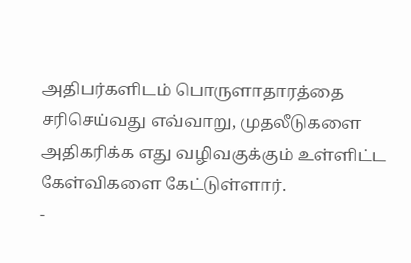அதிபர்களிடம் பொருளாதாரத்தை சரிசெய்வது எவ்வாறு, முதலீடுகளை அதிகரிக்க எது வழிவகுக்கும் உள்ளிட்ட கேள்விகளை கேட்டுள்ளார்.
-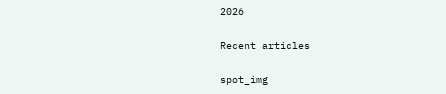2026

Recent articles

spot_img